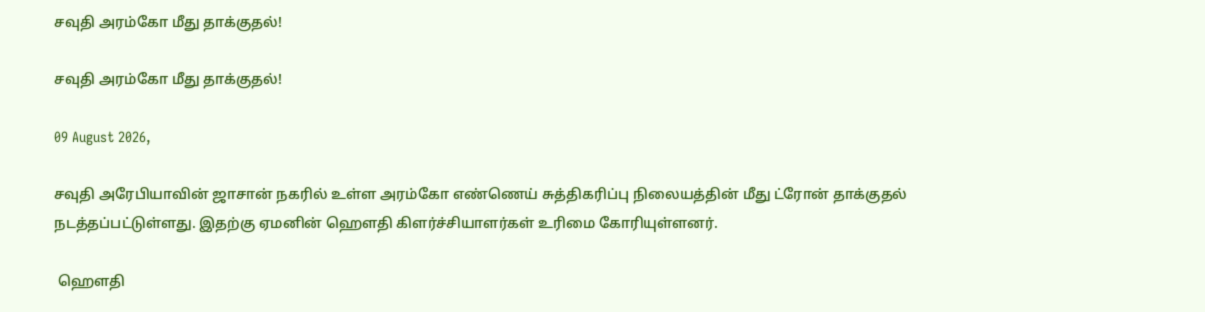சவுதி அரம்கோ மீது தாக்குதல்!

சவுதி அரம்கோ மீது தாக்குதல்!

09 August 2026,

சவுதி அரேபியாவின் ஜாசான் நகரில் உள்ள அரம்கோ எண்ணெய் சுத்திகரிப்பு நிலையத்தின் மீது ட்ரோன் தாக்குதல் நடத்தப்பட்டுள்ளது. இதற்கு ஏமனின் ஹௌதி கிளர்ச்சியாளர்கள் உரிமை கோரியுள்ளனர்.

 ஹௌதி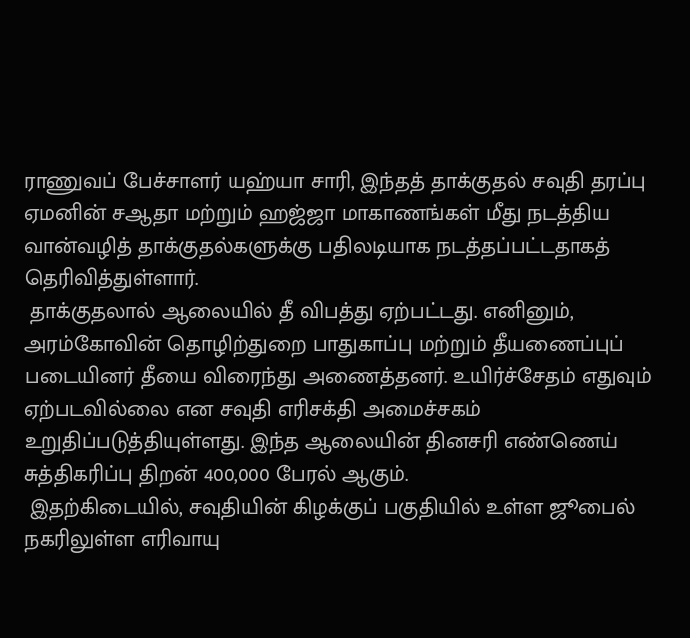ராணுவப் பேச்சாளர் யஹ்யா சாரி, இந்தத் தாக்குதல் சவுதி தரப்பு ஏமனின் சஆதா மற்றும் ஹஜ்ஜா மாகாணங்கள் மீது நடத்திய வான்வழித் தாக்குதல்களுக்கு பதிலடியாக நடத்தப்பட்டதாகத் தெரிவித்துள்ளார்.
 தாக்குதலால் ஆலையில் தீ விபத்து ஏற்பட்டது. எனினும், அரம்கோவின் தொழிற்துறை பாதுகாப்பு மற்றும் தீயணைப்புப் படையினர் தீயை விரைந்து அணைத்தனர். உயிர்ச்சேதம் எதுவும் ஏற்படவில்லை என சவுதி எரிசக்தி அமைச்சகம் உறுதிப்படுத்தியுள்ளது. இந்த ஆலையின் தினசரி எண்ணெய் சுத்திகரிப்பு திறன் 400,000 பேரல் ஆகும்.
 இதற்கிடையில், சவுதியின் கிழக்குப் பகுதியில் உள்ள ஜூபைல் நகரிலுள்ள எரிவாயு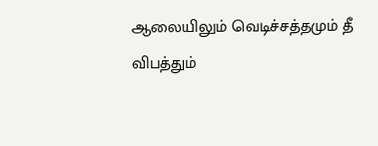ஆலையிலும் வெடிச்சத்தமும் தீ விபத்தும்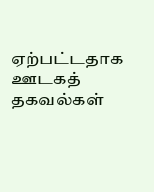ஏற்பட்டதாக ஊடகத் தகவல்கள்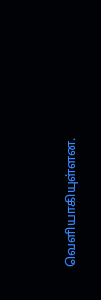வெளியாகியுள்ளன.